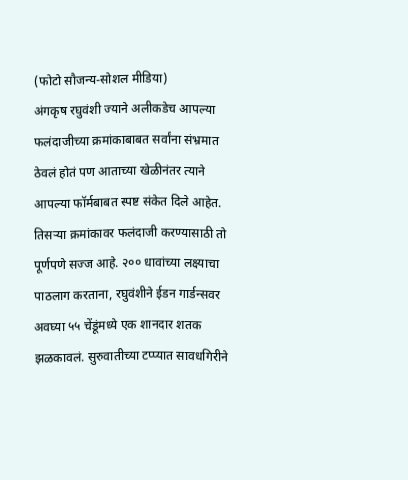(फोटो सौजन्य-सोशल मीडिया)
अंगकृष रघुवंशी ज्याने अलीकडेच आपल्या फलंदाजीच्या क्रमांकाबाबत सर्वांना संभ्रमात ठेवलं होतं पण आताच्या खेळीनंतर त्याने आपल्या फॉर्मबाबत स्पष्ट संकेत दिले आहेत. तिसऱ्या क्रमांकावर फलंदाजी करण्यासाठी तो पूर्णपणे सज्ज आहे. २०० धावांच्या लक्ष्याचा पाठलाग करताना, रघुवंशीने ईडन गार्डन्सवर अवघ्या ५५ चेंडूंमध्ये एक शानदार शतक झळकावलं. सुरुवातीच्या टप्प्यात सावधगिरीने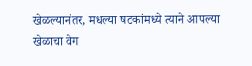खेळल्यानंतर, मधल्या षटकांमध्ये त्याने आपल्या खेळाचा वेग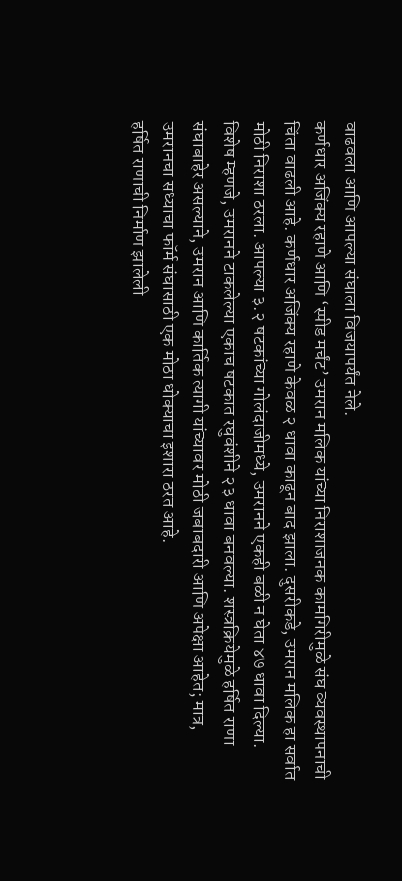वाढवला आणि आपल्या संघाला विजयापर्यंत नेले.
कर्णधार अजिंक्य रहाणे आणि ‘स्पीड मर्चंट’ उमरान मलिक यांच्या निराशाजनक कामगिरीमुळे संघ व्यवस्थापनाची चिंता वाढली आहे. कर्णधार अजिंक्य रहाणे केवळ २ धावा काढून बाद झाला. दुसरीकडे, उमरान मलिक हा सर्वात मोठी निराशा ठरला. आपल्या ३.२ षटकांच्या गोलंदाजीमध्ये, उमरानने एकही बळी न घेता ४७ धावा दिल्या. विशेष म्हणजे, उमरानने टाकलेल्या एकाच षटकात रघुवंशीने २३ धावा बनवल्या. शस्त्रक्रियेमुळे हर्षित राणा संघाबाहेर असल्याने, उमरान आणि कार्तिक त्यागी यांच्यावर मोठी जबाबदारी आणि अपेक्षा आहेत; मात्र, उमरानचा सध्याचा फॉर्म संघासाठी एक मोठा धोक्याचा इशारा ठरत आहे.
हर्षित राणाची निर्माण झालेली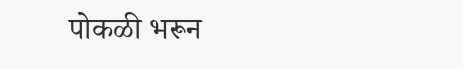पोकळी भरून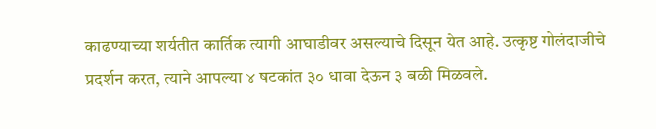काढण्याच्या शर्यतीत कार्तिक त्यागी आघाडीवर असल्याचे दिसून येत आहे. उत्कृष्ट गोलंदाजीचे प्रदर्शन करत, त्याने आपल्या ४ षटकांत ३० धावा देऊन ३ बळी मिळवले.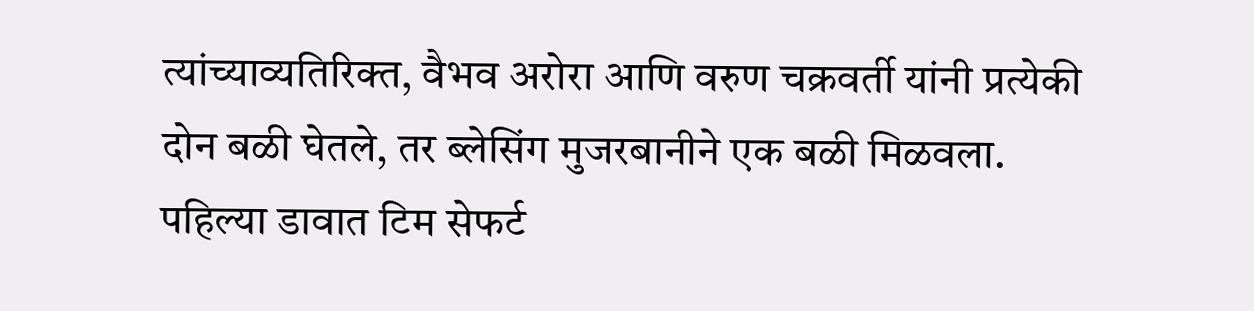त्यांच्याव्यतिरिक्त, वैभव अरोरा आणि वरुण चक्रवर्ती यांनी प्रत्येकी दोन बळी घेतले, तर ब्लेसिंग मुजरबानीने एक बळी मिळवला. पहिल्या डावात टिम सेफर्ट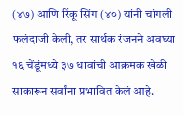(४७) आणि रिंकू सिंग (४०) यांनी चांगली फलंदाजी केली, तर सार्थक रंजनने अवघ्या १६ चेंडूंमध्ये ३७ धावांची आक्रमक खेळी साकारून सर्वांना प्रभावित केलं आहे.